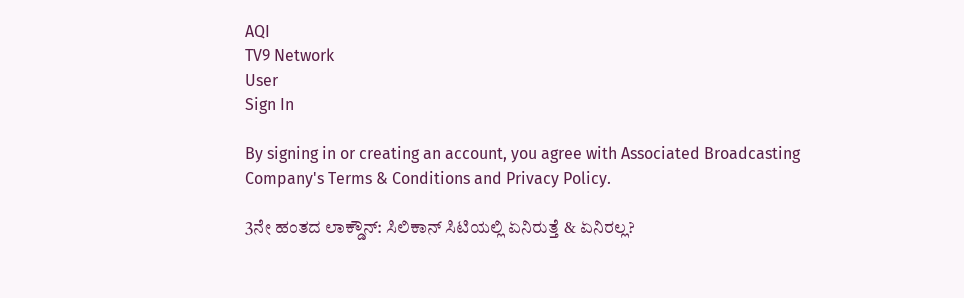AQI
TV9 Network
User
Sign In

By signing in or creating an account, you agree with Associated Broadcasting Company's Terms & Conditions and Privacy Policy.

3ನೇ ಹಂತದ ಲಾಕ್ಡೌನ್: ಸಿಲಿಕಾನ್ ಸಿಟಿಯಲ್ಲಿ ಏನಿರುತ್ತೆ & ಏನಿರಲ್ಲ?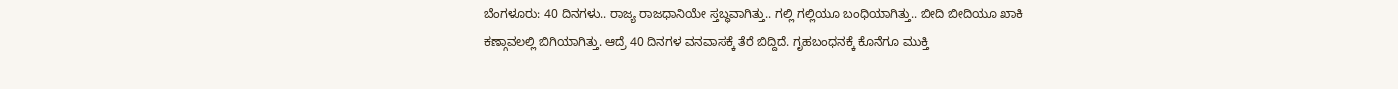ಬೆಂಗಳೂರು: 40 ದಿನಗಳು.. ರಾಜ್ಯ ರಾಜಧಾನಿಯೇ ಸ್ತಬ್ಧವಾಗಿತ್ತು.. ಗಲ್ಲಿ ಗಲ್ಲಿಯೂ ಬಂಧಿಯಾಗಿತ್ತು.. ಬೀದಿ ಬೀದಿಯೂ ಖಾಕಿ ಕಣ್ಗಾವಲಲ್ಲಿ ಬಿಗಿಯಾಗಿತ್ತು. ಆದ್ರೆ 40 ದಿನಗಳ ವನವಾಸಕ್ಕೆ ತೆರೆ ಬಿದ್ದಿದೆ. ಗೃಹಬಂಧನಕ್ಕೆ ಕೊನೆಗೂ ಮುಕ್ತಿ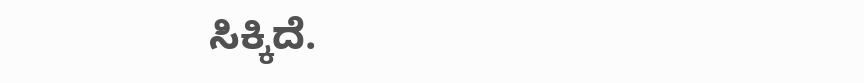ಸಿಕ್ಕಿದೆ.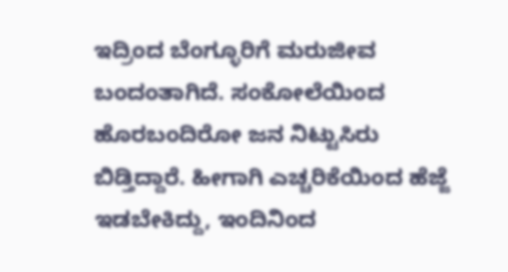ಇದ್ರಿಂದ ಬೆಂಗ್ಳೂರಿಗೆ ಮರುಜೀವ ಬಂದಂತಾಗಿದೆ. ಸಂಕೋಲೆಯಿಂದ ಹೊರಬಂದಿರೋ ಜನ ನಿಟ್ಟುಸಿರು ಬಿಡ್ತಿದ್ದಾರೆ. ಹೀಗಾಗಿ ಎಚ್ಚರಿಕೆಯಿಂದ ಹೆಜ್ಜೆ ಇಡಬೇಕಿದ್ದು, ಇಂದಿನಿಂದ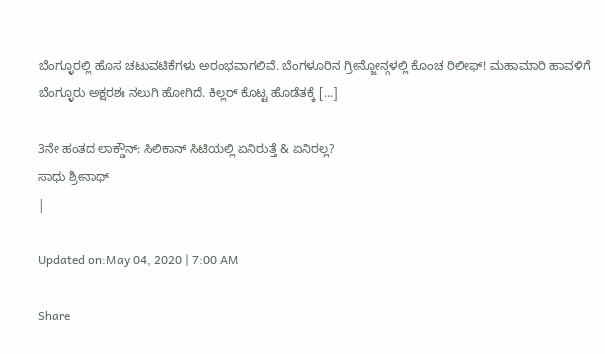ಬೆಂಗ್ಳೂರಲ್ಲಿ ಹೊಸ ಚಟುವಟಿಕೆಗಳು ಅರಂಭವಾಗಲಿವೆ. ಬೆಂಗಳೂರಿನ ಗ್ರೀನ್ಜೋನ್ಗಳಲ್ಲಿ ಕೊಂಚ ರಿಲೀಫ್! ಮಹಾಮಾರಿ ಹಾವಳಿಗೆ ಬೆಂಗ್ಳೂರು ಅಕ್ಷರಶಃ ನಲುಗಿ ಹೋಗಿದೆ. ಕಿಲ್ಲರ್ ಕೊಟ್ಟ ಹೊಡೆತಕ್ಕೆ […]

3ನೇ ಹಂತದ ಲಾಕ್ಡೌನ್: ಸಿಲಿಕಾನ್ ಸಿಟಿಯಲ್ಲಿ ಏನಿರುತ್ತೆ & ಏನಿರಲ್ಲ?
ಸಾಧು ಶ್ರೀನಾಥ್
|

Updated on:May 04, 2020 | 7:00 AM

Share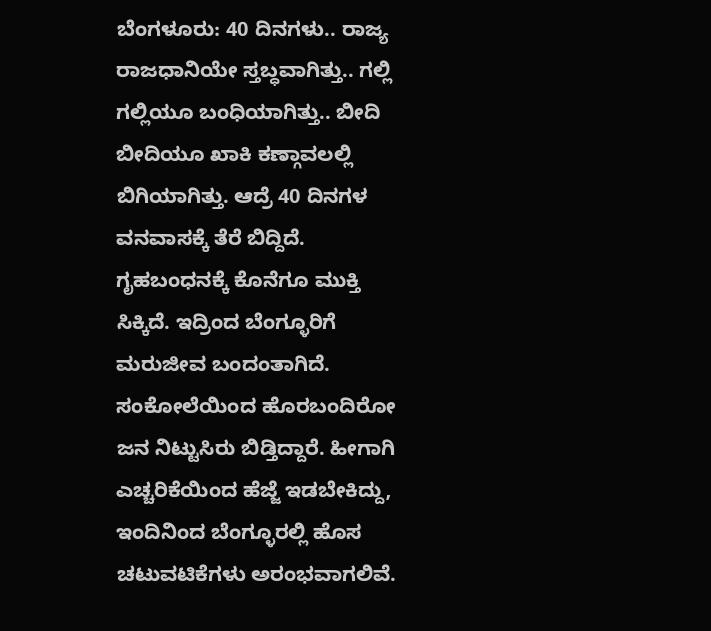ಬೆಂಗಳೂರು: 40 ದಿನಗಳು.. ರಾಜ್ಯ ರಾಜಧಾನಿಯೇ ಸ್ತಬ್ಧವಾಗಿತ್ತು.. ಗಲ್ಲಿ ಗಲ್ಲಿಯೂ ಬಂಧಿಯಾಗಿತ್ತು.. ಬೀದಿ ಬೀದಿಯೂ ಖಾಕಿ ಕಣ್ಗಾವಲಲ್ಲಿ ಬಿಗಿಯಾಗಿತ್ತು. ಆದ್ರೆ 40 ದಿನಗಳ ವನವಾಸಕ್ಕೆ ತೆರೆ ಬಿದ್ದಿದೆ. ಗೃಹಬಂಧನಕ್ಕೆ ಕೊನೆಗೂ ಮುಕ್ತಿ ಸಿಕ್ಕಿದೆ. ಇದ್ರಿಂದ ಬೆಂಗ್ಳೂರಿಗೆ ಮರುಜೀವ ಬಂದಂತಾಗಿದೆ. ಸಂಕೋಲೆಯಿಂದ ಹೊರಬಂದಿರೋ ಜನ ನಿಟ್ಟುಸಿರು ಬಿಡ್ತಿದ್ದಾರೆ. ಹೀಗಾಗಿ ಎಚ್ಚರಿಕೆಯಿಂದ ಹೆಜ್ಜೆ ಇಡಬೇಕಿದ್ದು, ಇಂದಿನಿಂದ ಬೆಂಗ್ಳೂರಲ್ಲಿ ಹೊಸ ಚಟುವಟಿಕೆಗಳು ಅರಂಭವಾಗಲಿವೆ.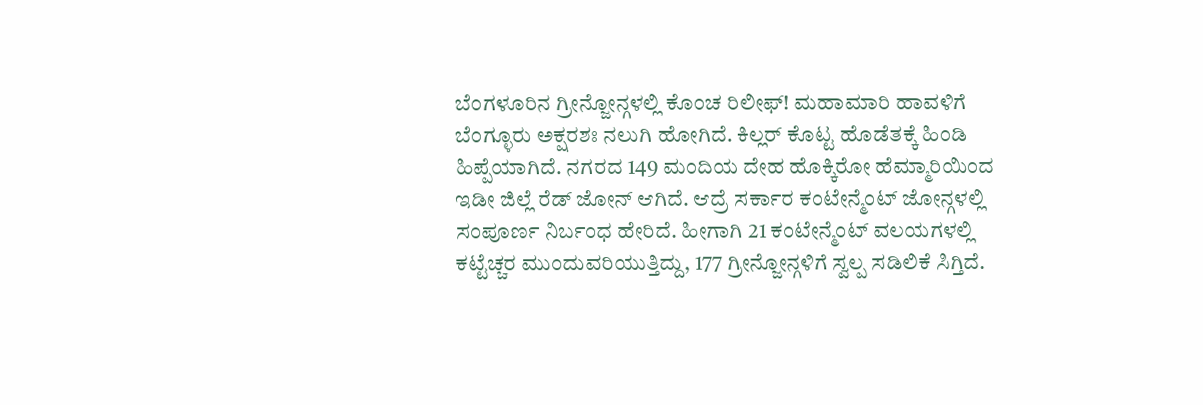ಬೆಂಗಳೂರಿನ ಗ್ರೀನ್ಜೋನ್ಗಳಲ್ಲಿ ಕೊಂಚ ರಿಲೀಫ್! ಮಹಾಮಾರಿ ಹಾವಳಿಗೆ ಬೆಂಗ್ಳೂರು ಅಕ್ಷರಶಃ ನಲುಗಿ ಹೋಗಿದೆ. ಕಿಲ್ಲರ್ ಕೊಟ್ಟ ಹೊಡೆತಕ್ಕೆ ಹಿಂಡಿ ಹಿಪ್ಪೆಯಾಗಿದೆ. ನಗರದ 149 ಮಂದಿಯ ದೇಹ ಹೊಕ್ಕಿರೋ ಹೆಮ್ಮಾರಿಯಿಂದ ಇಡೀ ಜಿಲ್ಲೆ ರೆಡ್ ಜೋನ್ ಆಗಿದೆ. ಆದ್ರೆ ಸರ್ಕಾರ ಕಂಟೇನ್ಮೆಂಟ್ ಜೋನ್ಗಳಲ್ಲಿ ಸಂಪೂರ್ಣ ನಿರ್ಬಂಧ ಹೇರಿದೆ. ಹೀಗಾಗಿ 21 ಕಂಟೇನ್ಮೆಂಟ್ ವಲಯಗಳಲ್ಲಿ ಕಟ್ಟೆಚ್ಚರ ಮುಂದುವರಿಯುತ್ತಿದ್ದು, 177 ಗ್ರೀನ್ಜೋನ್ಗಳಿಗೆ ಸ್ವಲ್ಪ ಸಡಿಲಿಕೆ ಸಿಗ್ತಿದೆ.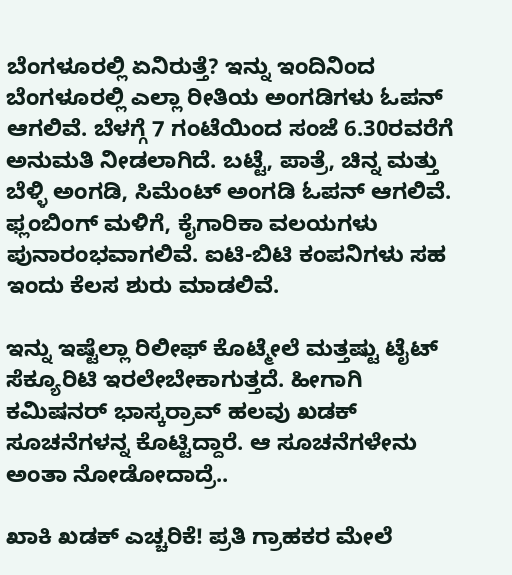ಬೆಂಗಳೂರಲ್ಲಿ ಏನಿರುತ್ತೆ? ಇನ್ನು ಇಂದಿನಿಂದ ಬೆಂಗಳೂರಲ್ಲಿ ಎಲ್ಲಾ ರೀತಿಯ ಅಂಗಡಿಗಳು ಓಪನ್ ಆಗಲಿವೆ. ಬೆಳಗ್ಗೆ 7 ಗಂಟೆಯಿಂದ ಸಂಜೆ 6.30ರವರೆಗೆ ಅನುಮತಿ ನೀಡಲಾಗಿದೆ. ಬಟ್ಟೆ, ಪಾತ್ರೆ, ಚಿನ್ನ ಮತ್ತು ಬೆಳ್ಳಿ ಅಂಗಡಿ, ಸಿಮೆಂಟ್ ಅಂಗಡಿ ಓಪನ್ ಆಗಲಿವೆ. ಫ್ಲಂಬಿಂಗ್ ಮಳಿಗೆ, ಕೈಗಾರಿಕಾ ವಲಯಗಳು ಪುನಾರಂಭವಾಗಲಿವೆ. ಐಟಿ-ಬಿಟಿ ಕಂಪನಿಗಳು ಸಹ ಇಂದು ಕೆಲಸ ಶುರು ಮಾಡಲಿವೆ.

ಇನ್ನು ಇಷ್ಟೆಲ್ಲಾ ರಿಲೀಫ್ ಕೊಟ್ಮೇಲೆ ಮತ್ತಷ್ಟು ಟೈಟ್ ಸೆಕ್ಯೂರಿಟಿ ಇರಲೇಬೇಕಾಗುತ್ತದೆ. ಹೀಗಾಗಿ ಕಮಿಷನರ್ ಭಾಸ್ಕರ್ರಾವ್ ಹಲವು ಖಡಕ್ ಸೂಚನೆಗಳನ್ನ ಕೊಟ್ಟಿದ್ದಾರೆ. ಆ ಸೂಚನೆಗಳೇನು ಅಂತಾ ನೋಡೋದಾದ್ರೆ..

ಖಾಕಿ ಖಡಕ್ ಎಚ್ಚರಿಕೆ! ಪ್ರತಿ ಗ್ರಾಹಕರ ಮೇಲೆ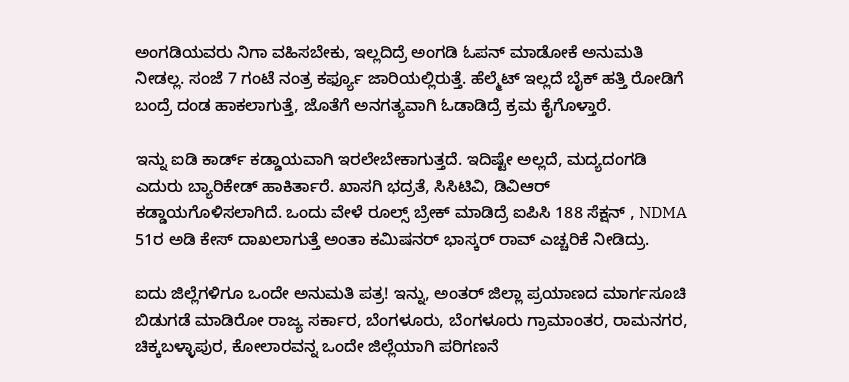ಅಂಗಡಿಯವರು ನಿಗಾ ವಹಿಸಬೇಕು, ಇಲ್ಲದಿದ್ರೆ ಅಂಗಡಿ ಓಪನ್ ಮಾಡೋಕೆ ಅನುಮತಿ ನೀಡಲ್ಲ. ಸಂಜೆ 7 ಗಂಟೆ ನಂತ್ರ ಕರ್ಫ್ಯೂ ಜಾರಿಯಲ್ಲಿರುತ್ತೆ. ಹೆಲ್ಮೆಟ್ ಇಲ್ಲದೆ ಬೈಕ್ ಹತ್ತಿ ರೋಡಿಗೆ ಬಂದ್ರೆ ದಂಡ ಹಾಕಲಾಗುತ್ತೆ, ಜೊತೆಗೆ ಅನಗತ್ಯವಾಗಿ ಓಡಾಡಿದ್ರೆ ಕ್ರಮ ಕೈಗೊಳ್ತಾರೆ.

ಇನ್ನು ಐಡಿ ಕಾರ್ಡ್ ಕಡ್ಡಾಯವಾಗಿ ಇರಲೇಬೇಕಾಗುತ್ತದೆ. ಇದಿಷ್ಟೇ ಅಲ್ಲದೆ, ಮದ್ಯದಂಗಡಿ ಎದುರು ಬ್ಯಾರಿಕೇಡ್ ಹಾಕಿರ್ತಾರೆ. ಖಾಸಗಿ ಭದ್ರತೆ, ಸಿಸಿಟಿವಿ, ಡಿವಿಆರ್ ಕಡ್ಡಾಯಗೊಳಿಸಲಾಗಿದೆ. ಒಂದು ವೇಳೆ ರೂಲ್ಸ್ ಬ್ರೇಕ್ ಮಾಡಿದ್ರೆ ಐಪಿಸಿ 188 ಸೆಕ್ಷನ್ , NDMA 51ರ ಅಡಿ ಕೇಸ್ ದಾಖಲಾಗುತ್ತೆ ಅಂತಾ ಕಮಿಷನರ್ ಭಾಸ್ಕರ್ ರಾವ್ ಎಚ್ಚರಿಕೆ ನೀಡಿದ್ರು.

ಐದು ಜಿಲ್ಲೆಗಳಿಗೂ ಒಂದೇ ಅನುಮತಿ ಪತ್ರ! ಇನ್ನು, ಅಂತರ್ ಜಿಲ್ಲಾ ಪ್ರಯಾಣದ ಮಾರ್ಗಸೂಚಿ ಬಿಡುಗಡೆ ಮಾಡಿರೋ ರಾಜ್ಯ ಸರ್ಕಾರ, ಬೆಂಗಳೂರು, ಬೆಂಗಳೂರು ಗ್ರಾಮಾಂತರ, ರಾಮನಗರ, ಚಿಕ್ಕಬಳ್ಳಾಪುರ, ಕೋಲಾರವನ್ನ ಒಂದೇ ಜಿಲ್ಲೆಯಾಗಿ ಪರಿಗಣನೆ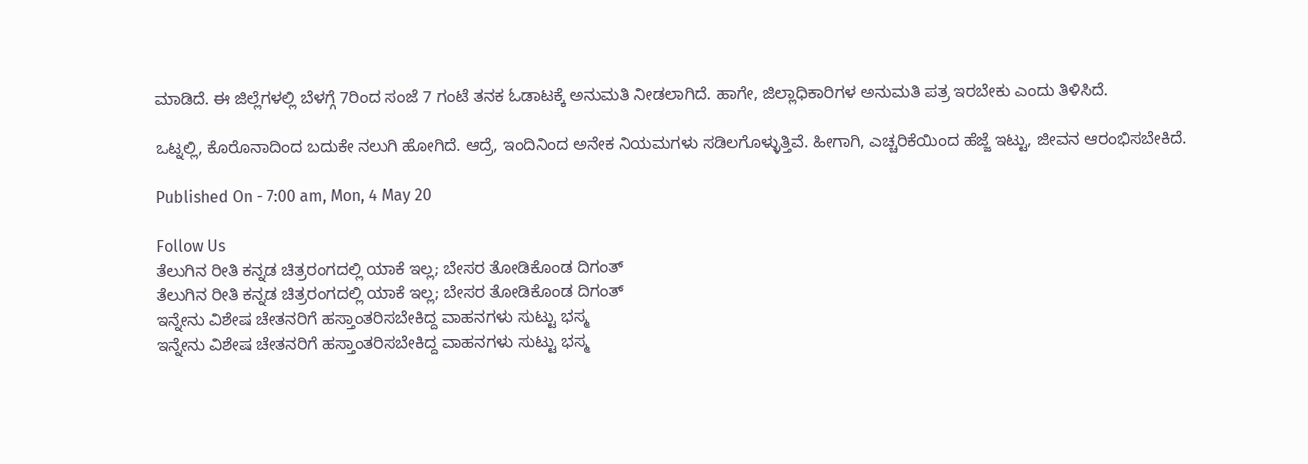ಮಾಡಿದೆ. ಈ ಜಿಲ್ಲೆಗಳಲ್ಲಿ ಬೆಳಗ್ಗೆ 7ರಿಂದ ಸಂಜೆ 7 ಗಂಟೆ ತನಕ ಓಡಾಟಕ್ಕೆ ಅನುಮತಿ ನೀಡಲಾಗಿದೆ. ಹಾಗೇ, ಜಿಲ್ಲಾಧಿಕಾರಿಗಳ ಅನುಮತಿ ಪತ್ರ ಇರಬೇಕು ಎಂದು ತಿಳಿಸಿದೆ.

ಒಟ್ನಲ್ಲಿ, ಕೊರೊನಾದಿಂದ ಬದುಕೇ ನಲುಗಿ ಹೋಗಿದೆ. ಆದ್ರೆ, ಇಂದಿನಿಂದ ಅನೇಕ ನಿಯಮಗಳು ಸಡಿಲಗೊಳ್ಳುತ್ತಿವೆ. ಹೀಗಾಗಿ, ಎಚ್ಚರಿಕೆಯಿಂದ ಹೆಜ್ಜೆ ಇಟ್ಟು, ಜೀವನ ಆರಂಭಿಸಬೇಕಿದೆ.

Published On - 7:00 am, Mon, 4 May 20

Follow Us
ತೆಲುಗಿನ ರೀತಿ ಕನ್ನಡ ಚಿತ್ರರಂಗದಲ್ಲಿ ಯಾಕೆ ಇಲ್ಲ; ಬೇಸರ ತೋಡಿಕೊಂಡ ದಿಗಂತ್
ತೆಲುಗಿನ ರೀತಿ ಕನ್ನಡ ಚಿತ್ರರಂಗದಲ್ಲಿ ಯಾಕೆ ಇಲ್ಲ; ಬೇಸರ ತೋಡಿಕೊಂಡ ದಿಗಂತ್
ಇನ್ನೇನು ವಿಶೇಷ ಚೇತನರಿಗೆ ಹಸ್ತಾಂತರಿಸಬೇಕಿದ್ದ ವಾಹನಗಳು ಸುಟ್ಟು ಭಸ್ಮ
ಇನ್ನೇನು ವಿಶೇಷ ಚೇತನರಿಗೆ ಹಸ್ತಾಂತರಿಸಬೇಕಿದ್ದ ವಾಹನಗಳು ಸುಟ್ಟು ಭಸ್ಮ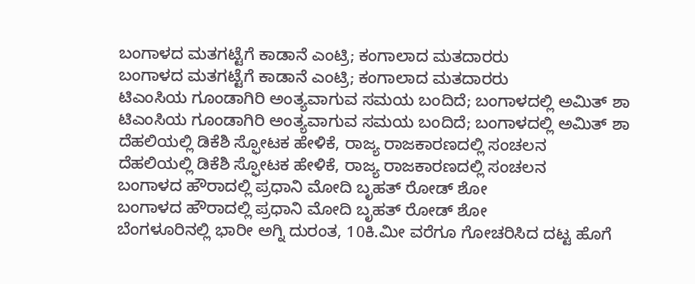ಬಂಗಾಳದ ಮತಗಟ್ಟೆಗೆ ಕಾಡಾನೆ ಎಂಟ್ರಿ; ಕಂಗಾಲಾದ ಮತದಾರರು
ಬಂಗಾಳದ ಮತಗಟ್ಟೆಗೆ ಕಾಡಾನೆ ಎಂಟ್ರಿ; ಕಂಗಾಲಾದ ಮತದಾರರು
ಟಿಎಂಸಿಯ ಗೂಂಡಾಗಿರಿ ಅಂತ್ಯವಾಗುವ ಸಮಯ ಬಂದಿದೆ; ಬಂಗಾಳದಲ್ಲಿ ಅಮಿತ್ ಶಾ
ಟಿಎಂಸಿಯ ಗೂಂಡಾಗಿರಿ ಅಂತ್ಯವಾಗುವ ಸಮಯ ಬಂದಿದೆ; ಬಂಗಾಳದಲ್ಲಿ ಅಮಿತ್ ಶಾ
ದೆಹಲಿಯಲ್ಲಿ ಡಿಕೆಶಿ ಸ್ಫೋಟಕ ಹೇಳಿಕೆ, ರಾಜ್ಯ ರಾಜಕಾರಣದಲ್ಲಿ ಸಂಚಲನ
ದೆಹಲಿಯಲ್ಲಿ ಡಿಕೆಶಿ ಸ್ಫೋಟಕ ಹೇಳಿಕೆ, ರಾಜ್ಯ ರಾಜಕಾರಣದಲ್ಲಿ ಸಂಚಲನ
ಬಂಗಾಳದ ಹೌರಾದಲ್ಲಿ ಪ್ರಧಾನಿ ಮೋದಿ ಬೃಹತ್ ರೋಡ್ ಶೋ
ಬಂಗಾಳದ ಹೌರಾದಲ್ಲಿ ಪ್ರಧಾನಿ ಮೋದಿ ಬೃಹತ್ ರೋಡ್ ಶೋ
ಬೆಂಗಳೂರಿನಲ್ಲಿ ಭಾರೀ ಅಗ್ನಿ ದುರಂತ, 10ಕಿ.ಮೀ ವರೆಗೂ ಗೋಚರಿಸಿದ ದಟ್ಟ ಹೊಗೆ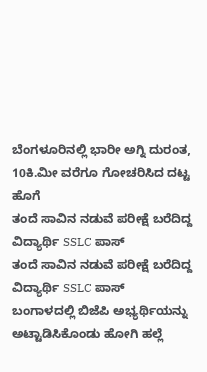ಬೆಂಗಳೂರಿನಲ್ಲಿ ಭಾರೀ ಅಗ್ನಿ ದುರಂತ, 10ಕಿ.ಮೀ ವರೆಗೂ ಗೋಚರಿಸಿದ ದಟ್ಟ ಹೊಗೆ
ತಂದೆ ಸಾವಿನ ನಡುವೆ ಪರೀಕ್ಷೆ ಬರೆದಿದ್ದ ವಿದ್ಯಾರ್ಥಿ SSLC ಪಾಸ್
ತಂದೆ ಸಾವಿನ ನಡುವೆ ಪರೀಕ್ಷೆ ಬರೆದಿದ್ದ ವಿದ್ಯಾರ್ಥಿ SSLC ಪಾಸ್
ಬಂಗಾಳದಲ್ಲಿ ಬಿಜೆಪಿ ಅಭ್ಯರ್ಥಿಯನ್ನು ಅಟ್ಟಾಡಿಸಿಕೊಂಡು ಹೋಗಿ ಹಲ್ಲೆ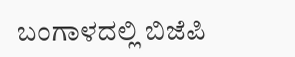ಬಂಗಾಳದಲ್ಲಿ ಬಿಜೆಪಿ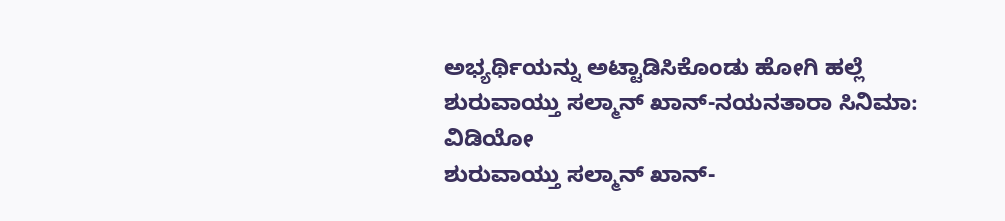ಅಭ್ಯರ್ಥಿಯನ್ನು ಅಟ್ಟಾಡಿಸಿಕೊಂಡು ಹೋಗಿ ಹಲ್ಲೆ
ಶುರುವಾಯ್ತು ಸಲ್ಮಾನ್ ಖಾನ್-ನಯನತಾರಾ ಸಿನಿಮಾ: ವಿಡಿಯೋ
ಶುರುವಾಯ್ತು ಸಲ್ಮಾನ್ ಖಾನ್-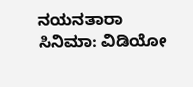ನಯನತಾರಾ ಸಿನಿಮಾ: ವಿಡಿಯೋ